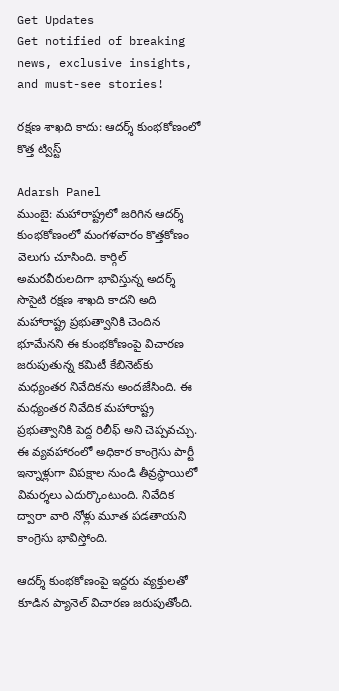Get Updates
Get notified of breaking news, exclusive insights, and must-see stories!

రక్షణ శాఖది కాదు: ఆదర్శ్ కుంభకోణంలో కొత్త ట్విస్ట్

Adarsh Panel
ముంబై: మహారాష్ట్రలో జరిగిన ఆదర్శ్ కుంభకోణంలో మంగళవారం కొత్తకోణం వెలుగు చూసింది. కార్గిల్ అమరవీరులదిగా భావిస్తున్న అదర్శ్ సొసైటి రక్షణ శాఖది కాదని అది మహారాష్ట్ర ప్రభుత్వానికి చెందిన భూమేనని ఈ కుంభకోణంపై విచారణ జరుపుతున్న కమిటీ కేబినెట్‌కు మధ్యంతర నివేదికను అందజేసింది. ఈ మధ్యంతర నివేదిక మహారాష్ట్ర ప్రభుత్వానికి పెద్ద రిలీఫ్ అని చెప్పవచ్చు. ఈ వ్యవహారంలో అధికార కాంగ్రెసు పార్టీ ఇన్నాళ్లుగా విపక్షాల నుండి తీవ్రస్థాయిలో విమర్శలు ఎదుర్కొంటుంది. నివేదిక ద్వారా వారి నోళ్లు మూత పడతాయని కాంగ్రెసు భావిస్తోంది.

ఆదర్శ్ కుంభకోణంపై ఇద్దరు వ్యక్తులతో కూడిన ప్యానెల్ విచారణ జరుపుతోంది.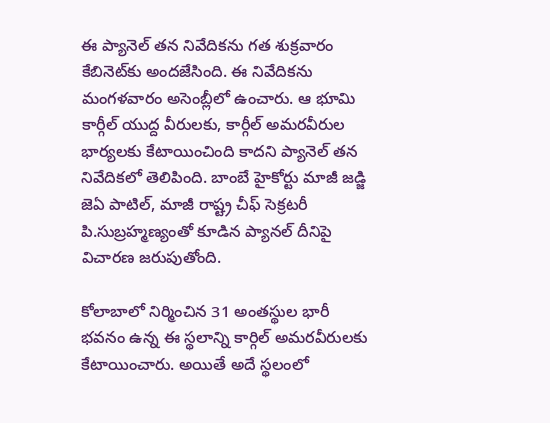ఈ ప్యానెల్ తన నివేదికను గత శుక్రవారం కేబినెట్‌కు అందజేసింది. ఈ నివేదికను మంగళవారం అసెంబ్లీలో ఉంచారు. ఆ భూమి కార్గీల్ యుద్ద వీరులకు, కార్గీల్ అమరవీరుల భార్యలకు కేటాయించింది కాదని ప్యానెల్ తన నివేదికలో తెలిపింది. బాంబే హైకోర్టు మాజీ జడ్జి జెఏ పాటిల్, మాజీ రాష్ట్ర చీఫ్ సెక్రటరీ పి.సుబ్రహ్మణ్యంతో కూడిన ప్యానల్ దీనిపై విచారణ జరుపుతోంది.

కోలాబాలో నిర్మించిన 31 అంతస్థుల భారీ భవనం ఉన్న ఈ స్థలాన్ని కార్గిల్ అమరవీరులకు కేటాయించారు. అయితే అదే స్థలంలో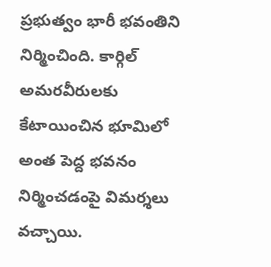ప్రభుత్వం భారీ భవంతిని నిర్మించింది. కార్గిల్ అమరవీరులకు కేటాయించిన భూమిలో అంత పెద్ద భవనం నిర్మించడంపై విమర్శలు వచ్చాయి.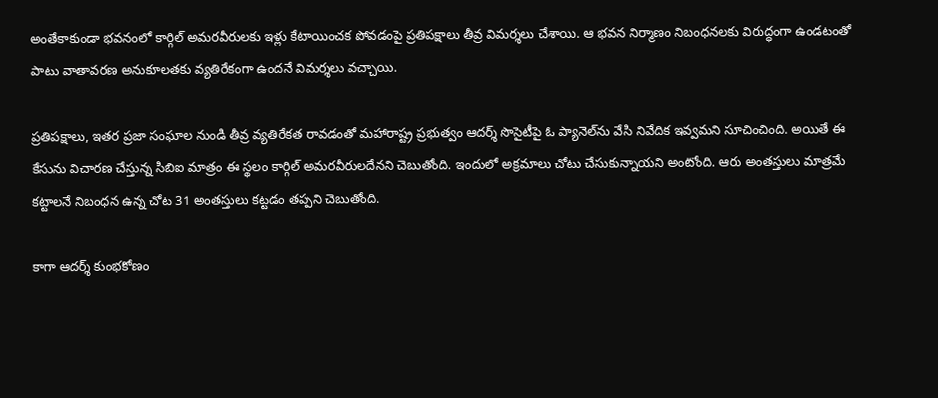అంతేకాకుండా భవనంలో కార్గిల్ అమరవీరులకు ఇళ్లు కేటాయించక పోవడంపై ప్రతిపక్షాలు తీవ్ర విమర్శలు చేశాయి. ఆ భవన నిర్మాణం నిబంధనలకు విరుద్ధంగా ఉండటంతో పాటు వాతావరణ అనుకూలతకు వ్యతిరేకంగా ఉందనే విమర్శలు వచ్చాయి.

ప్రతిపక్షాలు, ఇతర ప్రజా సంఘాల నుండి తీవ్ర వ్యతిరేకత రావడంతో మహారాష్ట్ర ప్రభుత్వం ఆదర్శ్ సొసైటీపై ఓ ప్యానెల్‌ను వేసి నివేదిక ఇవ్వమని సూచించింది. అయితే ఈ కేసును విచారణ చేస్తున్న సిబిఐ మాత్రం ఈ స్థలం కార్గిల్ అమరవీరులదేనని చెబుతోంది. ఇందులో అక్రమాలు చోటు చేసుకున్నాయని అంటోంది. ఆరు అంతస్తులు మాత్రమే కట్టాలనే నిబంధన ఉన్న చోట 31 అంతస్తులు కట్టడం తప్పని చెబుతోంది.

కాగా ఆదర్శ్ కుంభకోణం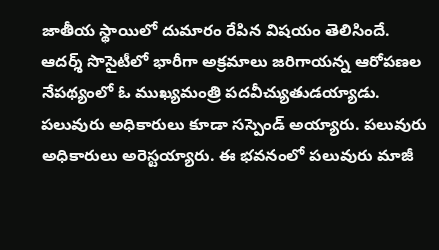జాతీయ స్థాయిలో దుమారం రేపిన విషయం తెలిసిందే. ఆదర్శ్ సొసైటీలో భారీగా అక్రమాలు జరిగాయన్న ఆరోపణల నేపథ్యంలో ఓ ముఖ్యమంత్రి పదవీచ్యుతుడయ్యాడు. పలువురు అధికారులు కూడా సస్పెండ్ అయ్యారు. పలువురు అధికారులు అరెస్టయ్యారు. ఈ భవనంలో పలువురు మాజీ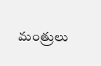మంత్రులు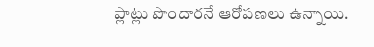ప్లాట్లు పొందారనే ఆరోపణలు ఉన్నాయి.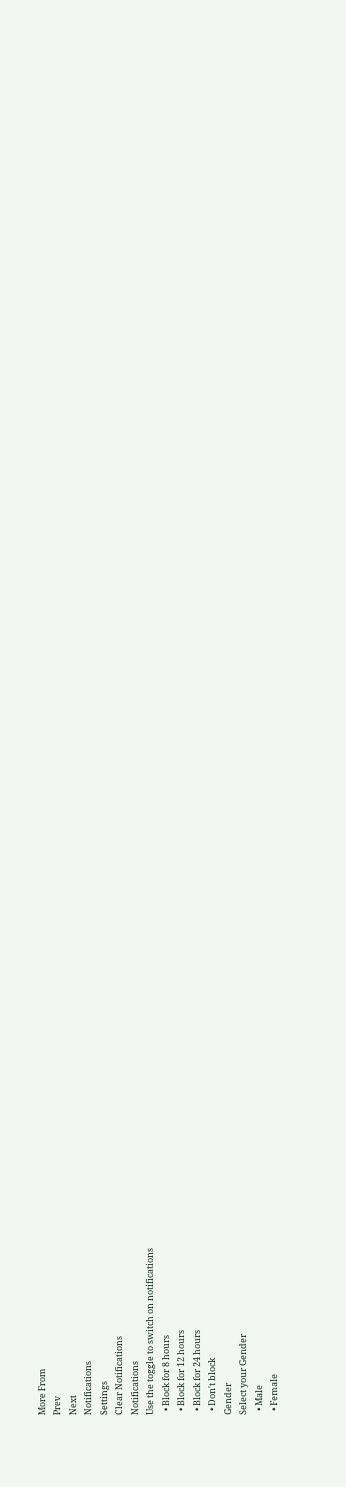More From
Prev
Next
Notifications
Settings
Clear Notifications
Notifications
Use the toggle to switch on notifications
  • Block for 8 hours
  • Block for 12 hours
  • Block for 24 hours
  • Don't block
Gender
Select your Gender
  • Male
  • Female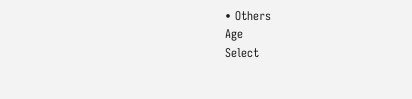• Others
Age
Select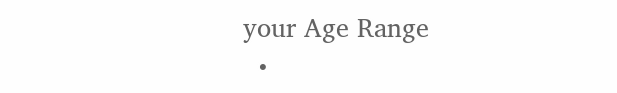your Age Range
  •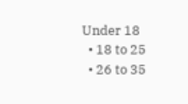Under 18
  • 18 to 25
  • 26 to 35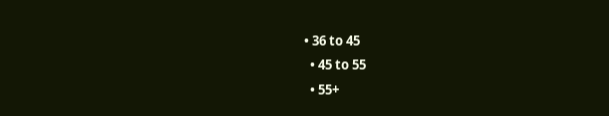• 36 to 45
  • 45 to 55
  • 55+